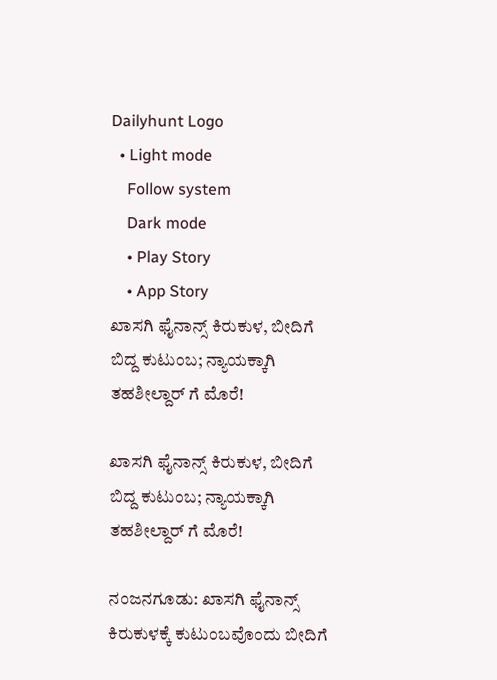Dailyhunt Logo
  • Light mode
    Follow system
    Dark mode
    • Play Story
    • App Story
ಖಾಸಗಿ ಫೈನಾನ್ಸ್ ಕಿರುಕುಳ, ಬೀದಿಗೆ ಬಿದ್ದ ಕುಟುಂಬ; ನ್ಯಾಯಕ್ಕಾಗಿ ತಹಶೀಲ್ದಾರ್ ಗೆ ಮೊರೆ!

ಖಾಸಗಿ ಫೈನಾನ್ಸ್ ಕಿರುಕುಳ, ಬೀದಿಗೆ ಬಿದ್ದ ಕುಟುಂಬ; ನ್ಯಾಯಕ್ಕಾಗಿ ತಹಶೀಲ್ದಾರ್ ಗೆ ಮೊರೆ!

ನಂಜನಗೂಡು: ಖಾಸಗಿ ಫೈನಾನ್ಸ್ ಕಿರುಕುಳಕ್ಕೆ ಕುಟುಂಬವೊಂದು ಬೀದಿಗೆ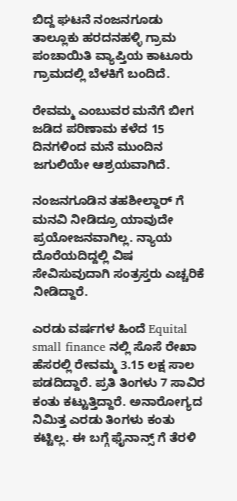ಬಿದ್ದ ಘಟನೆ ನಂಜನಗೂಡು ತಾಲ್ಲೂಕು ಹರದನಹಳ್ಳಿ ಗ್ರಾಮ ಪಂಚಾಯಿತಿ ವ್ಯಾಪ್ತಿಯ ಕಾಟೂರು ಗ್ರಾಮದಲ್ಲಿ ಬೆಳಕಿಗೆ ಬಂದಿದೆ.

ರೇವಮ್ಮ ಎಂಬುವರ ಮನೆಗೆ ಬೀಗ ಜಡಿದ ಪರಿಣಾಮ ಕಳೆದ 15 ದಿನಗಳಿಂದ ಮನೆ ಮುಂದಿನ ಜಗುಲಿಯೇ ಆಶ್ರಯವಾಗಿದೆ.

ನಂಜನಗೂಡಿನ ತಹಶೀಲ್ದಾರ್ ಗೆ ಮನವಿ ನೀಡಿದ್ರೂ ಯಾವುದೇ ಪ್ರಯೋಜನವಾಗಿಲ್ಲ. ನ್ಯಾಯ ದೊರೆಯದಿದ್ದಲ್ಲಿ ವಿಷ ಸೇವಿಸುವುದಾಗಿ ಸಂತ್ರಸ್ತರು ಎಚ್ಚರಿಕೆ ನೀಡಿದ್ದಾರೆ.

ಎರಡು ವರ್ಷಗಳ ಹಿಂದೆ Equital small finance ನಲ್ಲಿ ಸೊಸೆ ರೇಖಾ ಹೆಸರಲ್ಲಿ ರೇವಮ್ಮ 3.15 ಲಕ್ಷ ಸಾಲ ಪಡದಿದ್ದಾರೆ. ಪ್ರತಿ ತಿಂಗಳು 7 ಸಾವಿರ ಕಂತು ಕಟ್ಟುತ್ತಿದ್ದಾರೆ. ಅನಾರೋಗ್ಯದ ನಿಮಿತ್ತ ಎರಡು ತಿಂಗಳು ಕಂತು ಕಟ್ಟಿಲ್ಲ. ಈ ಬಗ್ಗೆ ಫೈನಾನ್ಸ್ ಗೆ ತೆರಳಿ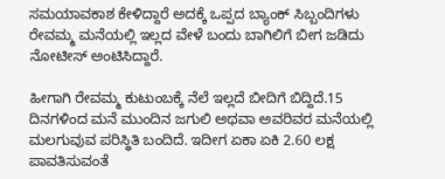ಸಮಯಾವಕಾಶ ಕೇಳಿದ್ದಾರೆ ಅದಕ್ಕೆ ಒಪ್ಪದ ಬ್ಯಾಂಕ್ ಸಿಬ್ಬಂದಿಗಳು ರೇವಮ್ಮ ಮನೆಯಲ್ಲಿ ಇಲ್ಲದ ವೇಳೆ ಬಂದು ಬಾಗಿಲಿಗೆ ಬೀಗ ಜಡಿದು ನೋಟೀಸ್ ಅಂಟಿಸಿದ್ದಾರೆ.

ಹೀಗಾಗಿ ರೇವಮ್ಮ ಕುಟುಂಬಕ್ಕೆ ನೆಲೆ ಇಲ್ಲದೆ ಬೀದಿಗೆ ಬಿದ್ದಿದೆ.15 ದಿನಗಳಿಂದ ಮನೆ ಮುಂದಿನ ಜಗುಲಿ ಅಥವಾ ಅವರಿವರ ಮನೆಯಲ್ಲಿ ಮಲಗುವುವ ಪರಿಸ್ಥಿತಿ ಬಂದಿದೆ. ಇದೀಗ ಏಕಾ ಏಕಿ 2.60 ಲಕ್ಷ ಪಾವತಿಸುವಂತೆ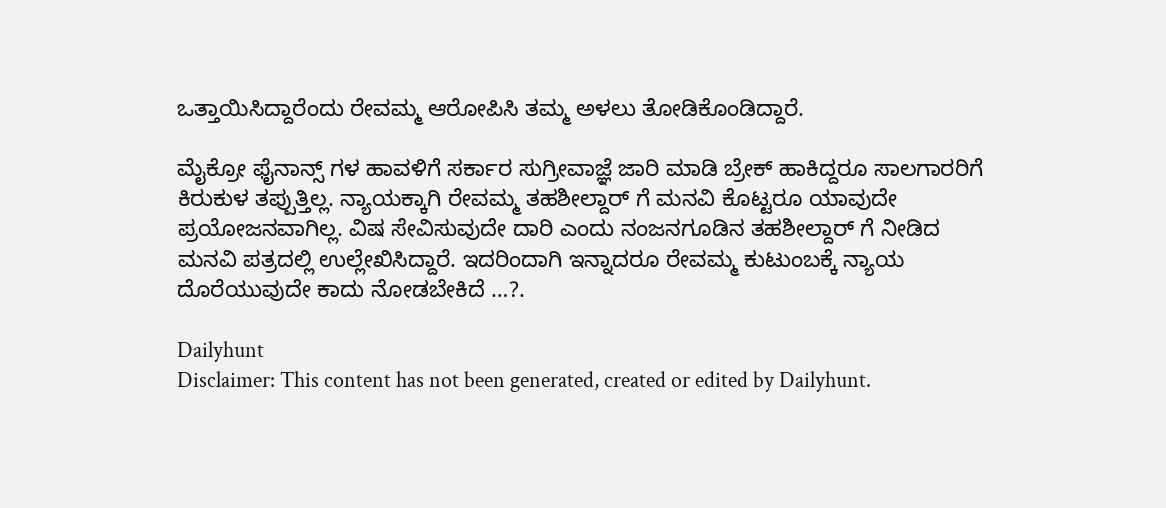ಒತ್ತಾಯಿಸಿದ್ದಾರೆಂದು ರೇವಮ್ಮ ಆರೋಪಿಸಿ ತಮ್ಮ ಅಳಲು ತೋಡಿಕೊಂಡಿದ್ದಾರೆ.

ಮೈಕ್ರೋ ಫೈನಾನ್ಸ್ ಗಳ ಹಾವಳಿಗೆ ಸರ್ಕಾರ ಸುಗ್ರೀವಾಜ್ಞೆ ಜಾರಿ ಮಾಡಿ ಬ್ರೇಕ್ ಹಾಕಿದ್ದರೂ ಸಾಲಗಾರರಿಗೆ ಕಿರುಕುಳ ತಪ್ಪುತ್ತಿಲ್ಲ. ನ್ಯಾಯಕ್ಕಾಗಿ ರೇವಮ್ಮ ತಹಶೀಲ್ದಾರ್ ಗೆ ಮನವಿ ಕೊಟ್ಟರೂ ಯಾವುದೇ ಪ್ರಯೋಜನವಾಗಿಲ್ಲ. ವಿಷ ಸೇವಿಸುವುದೇ ದಾರಿ ಎಂದು ನಂಜನಗೂಡಿನ ತಹಶೀಲ್ದಾರ್ ಗೆ ನೀಡಿದ ಮನವಿ ಪತ್ರದಲ್ಲಿ ಉಲ್ಲೇಖಿಸಿದ್ದಾರೆ. ಇದರಿಂದಾಗಿ ಇನ್ನಾದರೂ ರೇವಮ್ಮ ಕುಟುಂಬಕ್ಕೆ ನ್ಯಾಯ ದೊರೆಯುವುದೇ ಕಾದು ನೋಡಬೇಕಿದೆ …?.

Dailyhunt
Disclaimer: This content has not been generated, created or edited by Dailyhunt.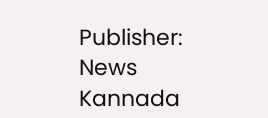Publisher: News Kannada